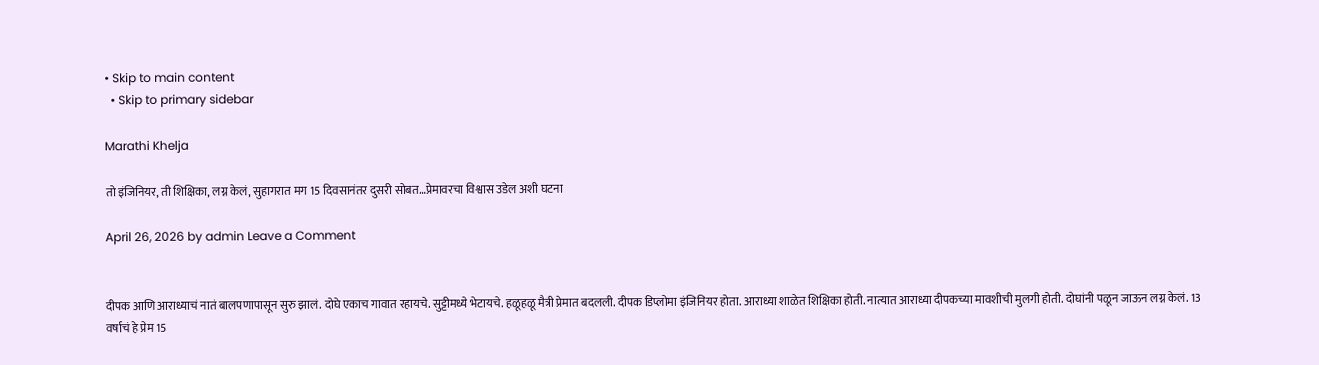• Skip to main content
  • Skip to primary sidebar

Marathi Khelja

तो इंजिनियर, ती शिक्षिका, लग्न केलं, सुहागरात मग 15 दिवसानंतर दुसरी सोबत…प्रेमावरचा विश्वास उडेल अशी घटना

April 26, 2026 by admin Leave a Comment


दीपक आणि आराध्याचं नातं बालपणापासून सुरु झालं. दोघे एकाच गावात रहायचे. सुट्टीमध्ये भेटायचे. हळूहळू मैत्री प्रेमात बदलली. दीपक डिप्लोमा इंजिनियर होता. आराध्या शाळेत शिक्षिका होती. नात्यात आराध्या दीपकच्या मावशीची मुलगी होती. दोघांनी पळून जाऊन लग्न केलं. 13 वर्षाचं हे प्रेम 15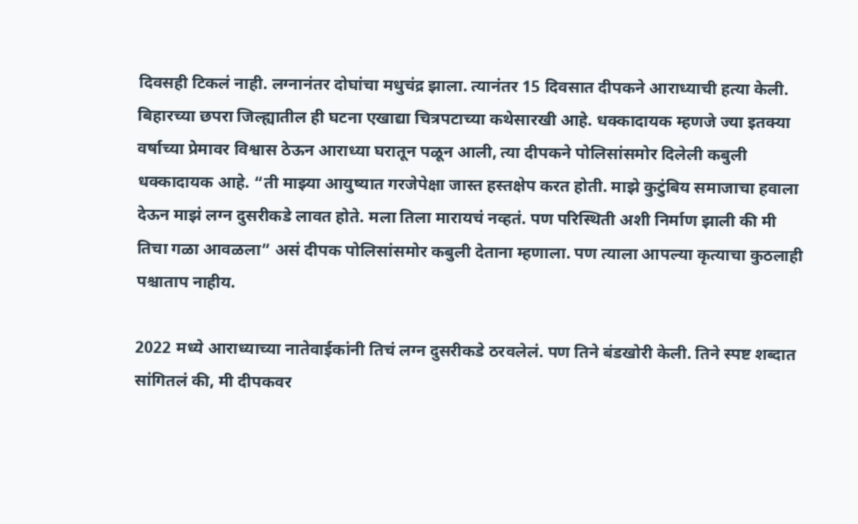दिवसही टिकलं नाही. लग्नानंतर दोघांचा मधुचंद्र झाला. त्यानंतर 15 दिवसात दीपकने आराध्याची हत्या केली. बिहारच्या छपरा जिल्ह्यातील ही घटना एखाद्या चित्रपटाच्या कथेसारखी आहे. धक्कादायक म्हणजे ज्या इतक्या वर्षाच्या प्रेमावर विश्वास ठेऊन आराध्या घरातून पळून आली, त्या दीपकने पोलिसांसमोर दिलेली कबुली धक्कादायक आहे. “ती माझ्या आयुष्यात गरजेपेक्षा जास्त हस्तक्षेप करत होती. माझे कुटुंबिय समाजाचा हवाला देऊन माझं लग्न दुसरीकडे लावत होते. मला तिला मारायचं नव्हतं. पण परिस्थिती अशी निर्माण झाली की मी तिचा गळा आवळला” असं दीपक पोलिसांसमोर कबुली देताना म्हणाला. पण त्याला आपल्या कृत्याचा कुठलाही पश्चाताप नाहीय.

2022 मध्ये आराध्याच्या नातेवाईकांनी तिचं लग्न दुसरीकडे ठरवलेलं. पण तिने बंडखोरी केली. तिने स्पष्ट शब्दात सांगितलं की, मी दीपकवर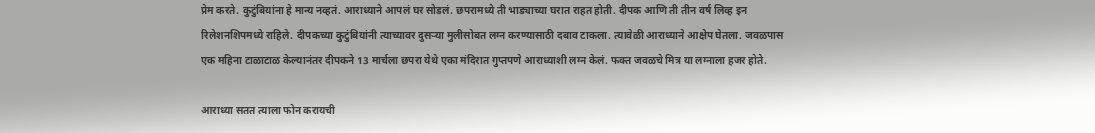प्रेम करते. कुटुंबियांना हे मान्य नव्हतं. आराध्याने आपलं घर सोडलं. छपरामध्ये ती भाड्याच्या घरात राहत होती. दीपक आणि ती तीन वर्ष लिव्ह इन रिलेशनशिपमध्ये राहिले. दीपकच्या कुटुंबियांनी त्याच्यावर दुसऱ्या मुलीसोबत लग्न करण्यासाठी दबाव टाकला. त्यावेळी आराध्याने आक्षेप घेतला. जवळपास एक महिना टाळाटाळ केल्यानंतर दीपकने 13 मार्चला छपरा येथे एका मंदिरात गुप्तपणे आराध्याशी लग्न केलं. फक्त जवळचे मित्र या लग्नाला हजर होते.

आराध्या सतत त्याला फोन करायची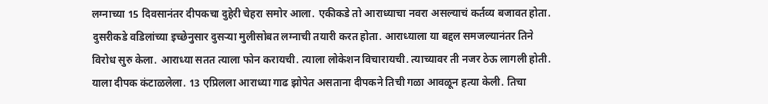लग्नाच्या 15 दिवसानंतर दीपकचा दुहेरी चेहरा समोर आला. एकीकडे तो आराध्याचा नवरा असल्याचं कर्तव्य बजावत होता. दुसरीकडे वडिलांच्या इच्छेनुसार दुसऱ्या मुलीसोबत लग्नाची तयारी करत होता. आराध्याला या बद्दल समजल्यानंतर तिने विरोध सुरु केला. आराध्या सतत त्याला फोन करायची. त्याला लोकेशन विचारायची. त्याच्यावर ती नजर ठेऊ लागली होती. याला दीपक कंटाळलेला. 13 एप्रिलला आराध्या गाढ झोपेत असताना दीपकने तिची गळा आवळून हत्या केली. तिचा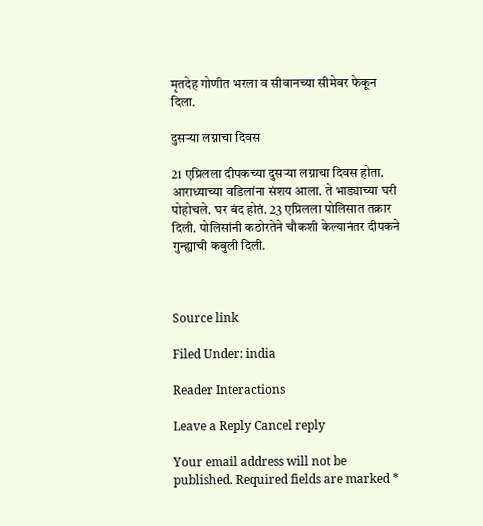मृतदेह गोणीत भरला व सीवानच्या सीमेवर फेकून दिला.

दुसऱ्या लग्नाचा दिवस

21 एप्रिलला दीपकच्या दुसऱ्या लग्नाचा दिवस होता. आराध्याच्या वडिलांना संशय आला. ते भाड्याच्या घरी पोहोचले. घर बंद होतं. 23 एप्रिलला पोलिसात तक्रार दिली. पोलिसांनी कठोरतेने चौकशी केल्यानंतर दीपकने गुन्ह्याची कबुली दिली.



Source link

Filed Under: india

Reader Interactions

Leave a Reply Cancel reply

Your email address will not be published. Required fields are marked *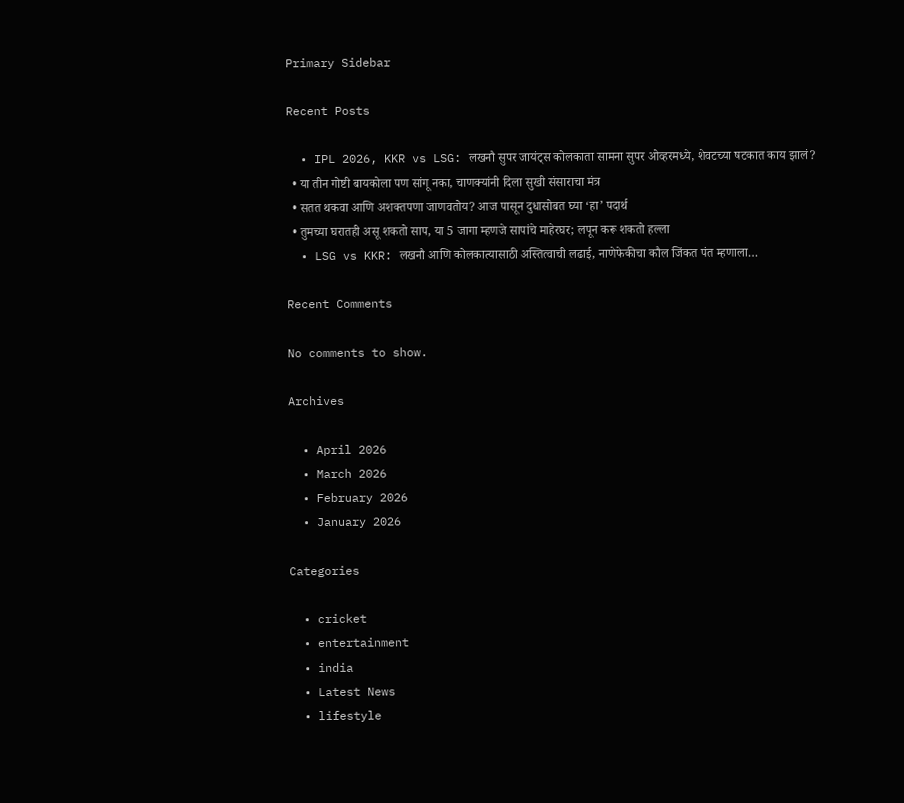Primary Sidebar

Recent Posts

  • IPL 2026, KKR vs LSG: लखनौ सुपर जायंट्स कोलकाता सामना सुपर ओव्हरमध्ये, शेवटच्या षटकात काय झालं?
  • या तीन गोष्टी बायकोला पण सांगू नका, चाणक्यांनी दिला सुखी संसाराचा मंत्र
  • सतत थकवा आणि अशक्तपणा जाणवतोय? आज पासून दुधासोबत घ्या ‘हा’ पदार्थ
  • तुमच्या घरातही असू शकतो साप, या 5 जागा म्हणजे सापांचे माहेरघर; लपून करू शकतो हल्ला
  • LSG vs KKR: लखनौ आणि कोलकात्यासाठी अस्तित्वाची लढाई, नाणेफेकीचा कौल जिंकत पंत म्हणाला…

Recent Comments

No comments to show.

Archives

  • April 2026
  • March 2026
  • February 2026
  • January 2026

Categories

  • cricket
  • entertainment
  • india
  • Latest News
  • lifestyle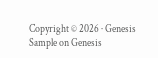Copyright © 2026 · Genesis Sample on Genesis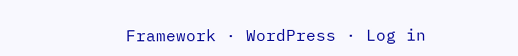Framework · WordPress · Log in